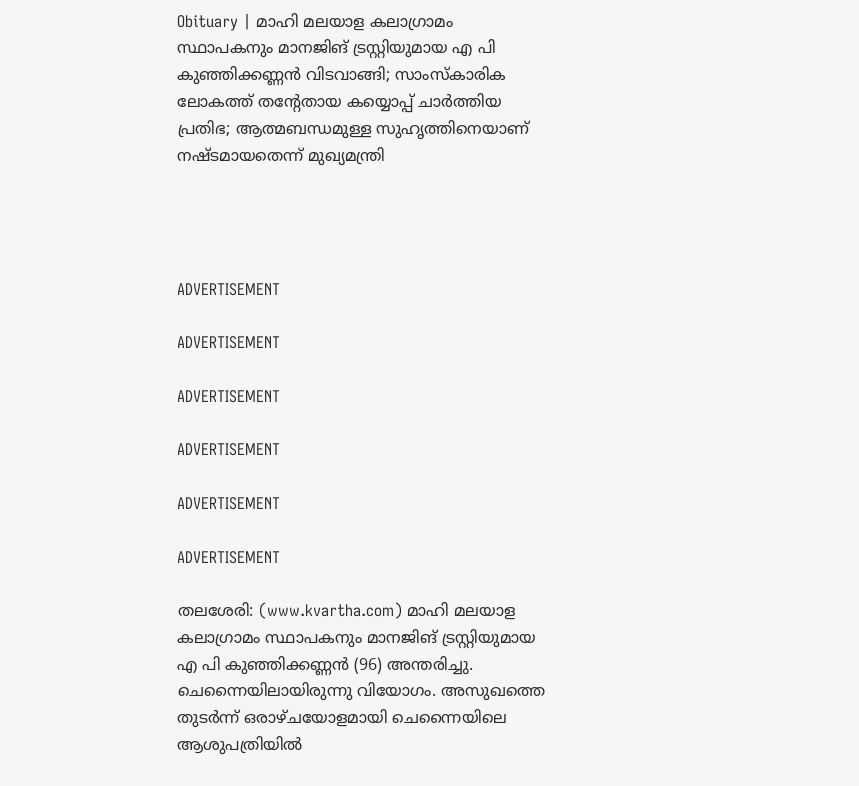Obituary | മാഹി മലയാള കലാഗ്രാമം സ്ഥാപകനും മാനജിങ് ട്രസ്റ്റിയുമായ എ പി കുഞ്ഞിക്കണ്ണന്‍ വിടവാങ്ങി; സാംസ്‌കാരിക ലോകത്ത് തന്റേതായ കയ്യൊപ്പ് ചാർത്തിയ പ്രതിഭ; ആത്മബന്ധമുള്ള സുഹൃത്തിനെയാണ് നഷ്ടമായതെന്ന് മുഖ്യമന്ത്രി




ADVERTISEMENT

ADVERTISEMENT

ADVERTISEMENT

ADVERTISEMENT

ADVERTISEMENT

ADVERTISEMENT

തലശേരി: (www.kvartha.com) മാഹി മലയാള കലാഗ്രാമം സ്ഥാപകനും മാനജിങ് ട്രസ്റ്റിയുമായ എ പി കുഞ്ഞിക്കണ്ണന്‍ (96) അന്തരിച്ചു. ചെന്നൈയിലായിരുന്നു വിയോഗം. അസുഖത്തെ തുടര്‍ന്ന് ഒരാഴ്ചയോളമായി ചെന്നൈയിലെ ആശുപത്രിയില്‍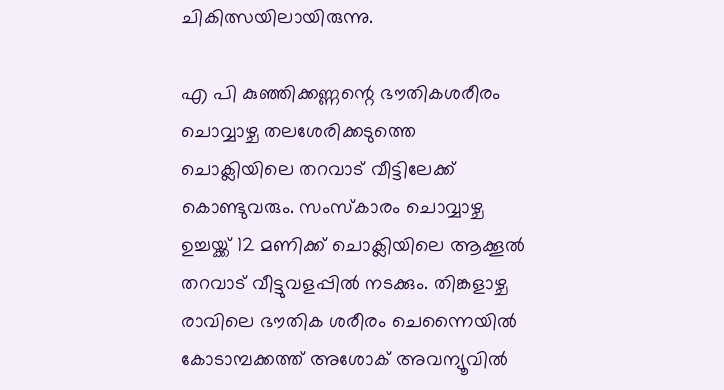ചികിത്സയിലായിരുന്നു.

എ പി കുഞ്ഞിക്കണ്ണന്റെ ഭൗതികശരീരം ചൊവ്വാഴ്ച തലശേരിക്കടുത്തെ ചൊക്ലിയിലെ തറവാട് വീട്ടിലേക്ക് കൊണ്ടുവരും. സംസ്‌കാരം ചൊവ്വാഴ്ച ഉച്ചയ്ക്ക് 12 മണിക്ക് ചൊക്ലിയിലെ ആക്കൂല്‍ തറവാട് വീട്ടുവളപ്പില്‍ നടക്കും. തിങ്കളാഴ്ച രാവിലെ ഭൗതിക ശരീരം ചെന്നൈയില്‍ കോടാമ്പക്കത്ത് അശോക് അവന്യൂവില്‍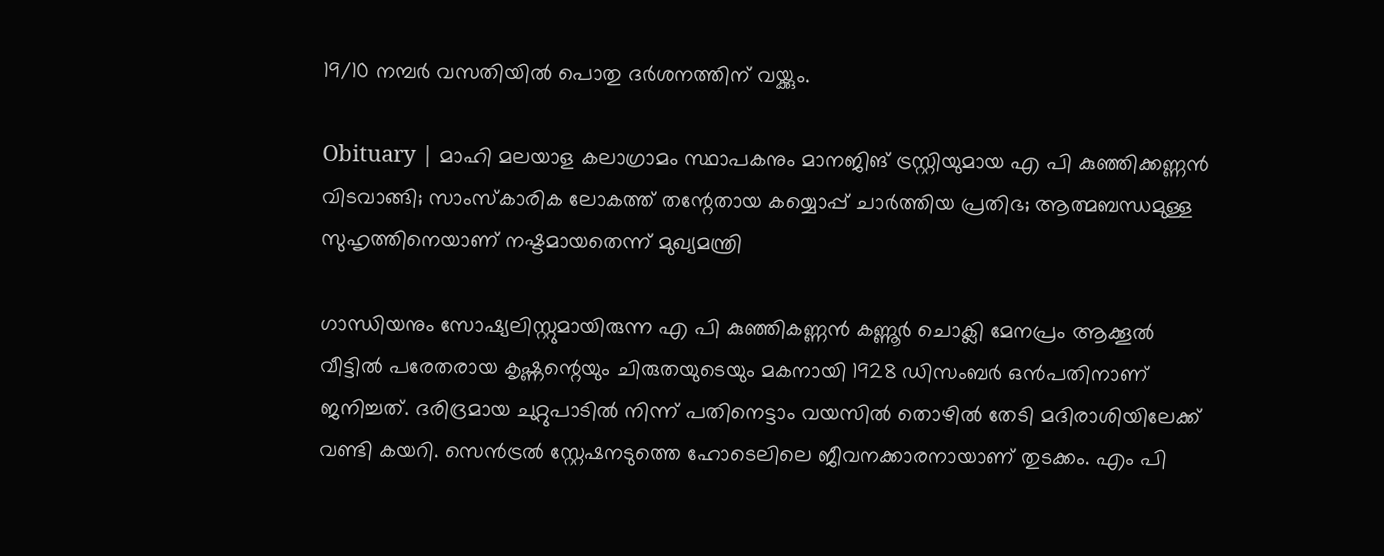19/10 നമ്പര്‍ വസതിയില്‍ പൊതു ദര്‍ശനത്തിന് വയ്ക്കും.

Obituary | മാഹി മലയാള കലാഗ്രാമം സ്ഥാപകനും മാനജിങ് ട്രസ്റ്റിയുമായ എ പി കുഞ്ഞിക്കണ്ണന്‍ വിടവാങ്ങി; സാംസ്‌കാരിക ലോകത്ത് തന്റേതായ കയ്യൊപ്പ് ചാർത്തിയ പ്രതിഭ; ആത്മബന്ധമുള്ള സുഹൃത്തിനെയാണ് നഷ്ടമായതെന്ന് മുഖ്യമന്ത്രി

ഗാന്ധിയനും സോഷ്യലിസ്റ്റുമായിരുന്ന എ പി കുഞ്ഞികണ്ണന്‍ കണ്ണൂര്‍ ചൊക്ലി മേനപ്രം ആക്കൂല്‍ വീട്ടില്‍ പരേതരായ കൃഷ്ണന്റെയും ചിരുതയുടെയും മകനായി 1928 ഡിസംബര്‍ ഒന്‍പതിനാണ് ജനിച്ചത്. ദരിദ്രമായ ചുറ്റുപാടില്‍ നിന്ന് പതിനെട്ടാം വയസില്‍ തൊഴില്‍ തേടി മദിരാശിയിലേക്ക് വണ്ടി കയറി. സെന്‍ട്രല്‍ സ്റ്റേഷനടുത്തെ ഹോടെലിലെ ജീവനക്കാരനായാണ് തുടക്കം. എം പി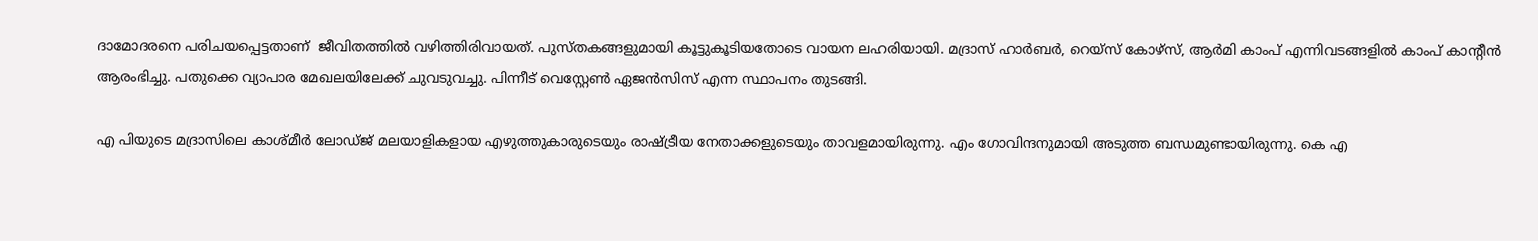ദാമോദരനെ പരിചയപ്പെട്ടതാണ്  ജീവിതത്തില്‍ വഴിത്തിരിവായത്. പുസ്തകങ്ങളുമായി കൂട്ടുകൂടിയതോടെ വായന ലഹരിയായി. മദ്രാസ് ഹാര്‍ബര്‍, റെയ്‌സ് കോഴ്‌സ്, ആര്‍മി കാംപ് എന്നിവടങ്ങളില്‍ കാംപ് കാന്റീന്‍ ആരംഭിച്ചു. പതുക്കെ വ്യാപാര മേഖലയിലേക്ക് ചുവടുവച്ചു. പിന്നീട് വെസ്റ്റേണ്‍ ഏജന്‍സിസ് എന്ന സ്ഥാപനം തുടങ്ങി.

എ പിയുടെ മദ്രാസിലെ കാശ്മീര്‍ ലോഡ്ജ് മലയാളികളായ എഴുത്തുകാരുടെയും രാഷ്ട്രീയ നേതാക്കളുടെയും താവളമായിരുന്നു. എം ഗോവിന്ദനുമായി അടുത്ത ബന്ധമുണ്ടായിരുന്നു. കെ എ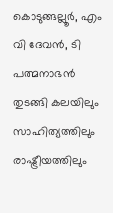കൊടുങ്ങല്ലൂര്‍, എം വി ദേവന്‍, ടി പത്മനാഭന്‍ തുടങ്ങി കലയിലും സാഹിത്യത്തിലും രാഷ്ട്രീയത്തിലും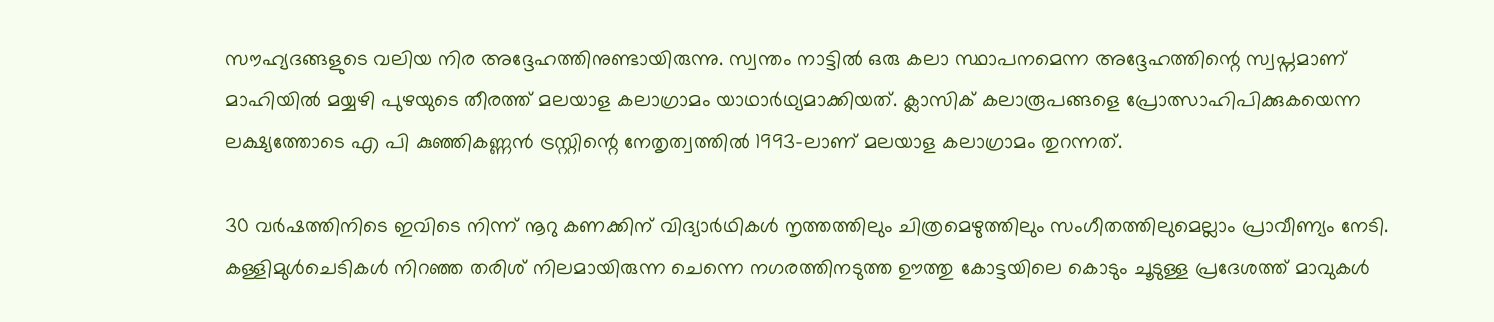സൗഹ്യദങ്ങളുടെ വലിയ നിര അദ്ദേഹത്തിനുണ്ടായിരുന്നു. സ്വന്തം നാട്ടില്‍ ഒരു കലാ സ്ഥാപനമെന്ന അദ്ദേഹത്തിന്റെ സ്വപ്നമാണ് മാഹിയില്‍ മയ്യഴി പുഴയുടെ തീരത്ത് മലയാള കലാഗ്രാമം യാഥാര്‍ഥ്യമാക്കിയത്. ക്ലാസിക് കലാരൂപങ്ങളെ പ്രോത്സാഹിപിക്കുകയെന്ന ലക്ഷ്യത്തോടെ എ പി കുഞ്ഞികണ്ണന്‍ ട്രസ്റ്റിന്റെ നേതൃത്വത്തില്‍ 1993-ലാണ് മലയാള കലാഗ്രാമം തുറന്നത്.

30 വര്‍ഷത്തിനിടെ ഇവിടെ നിന്ന് നൂറു കണക്കിന് വിദ്യാര്‍ഥികള്‍ നൃത്തത്തിലും ചിത്രമെഴുത്തിലും സംഗീതത്തിലുമെല്ലാം പ്രാവീണ്യം നേടി. കള്ളിമുള്‍ചെടികള്‍ നിറഞ്ഞ തരിശ് നിലമായിരുന്ന ചെന്നെ നഗരത്തിനടുത്ത ഊത്തു കോട്ടയിലെ കൊടും ചൂടുള്ള പ്രദേശത്ത് മാവുകള്‍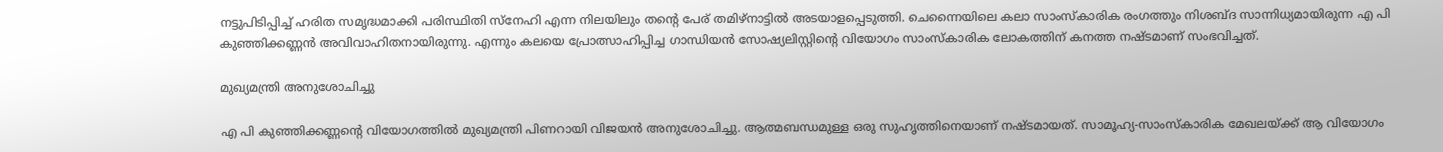നട്ടുപിടിപ്പിച്ച് ഹരിത സമൃദ്ധമാക്കി പരിസ്ഥിതി സ്‌നേഹി എന്ന നിലയിലും തന്റെ പേര് തമിഴ്‌നാട്ടില്‍ അടയാളപ്പെടുത്തി. ചെന്നൈയിലെ കലാ സാംസ്‌കാരിക രംഗത്തും നിശബ്ദ സാന്നിധ്യമായിരുന്ന എ പി കുഞ്ഞിക്കണ്ണന്‍ അവിവാഹിതനായിരുന്നു. എന്നും കലയെ പ്രോത്സാഹിപ്പിച്ച ഗാന്ധിയന്‍ സോഷ്യലിസ്റ്റിന്റെ വിയോഗം സാംസ്‌കാരിക ലോകത്തിന് കനത്ത നഷ്ടമാണ് സംഭവിച്ചത്.

മുഖ്യമന്ത്രി അനുശോചിച്ചു

എ പി കുഞ്ഞിക്കണ്ണന്റെ വിയോഗത്തില്‍ മുഖ്യമന്ത്രി പിണറായി വിജയന്‍ അനുശോചിച്ചു. ആത്മബന്ധമുള്ള ഒരു സുഹൃത്തിനെയാണ് നഷ്ടമായത്. സാമൂഹ്യ-സാംസ്കാരിക മേഖലയ്ക്ക് ആ വിയോഗം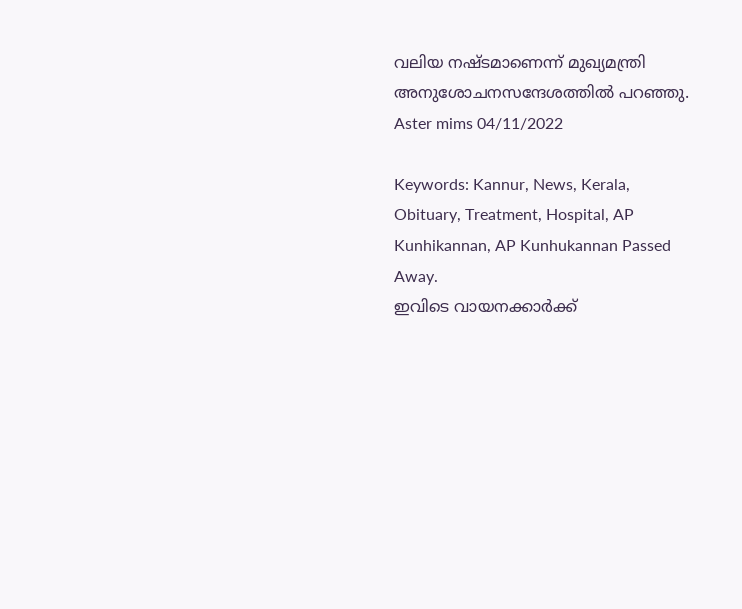വലിയ നഷ്ടമാണെന്ന് മുഖ്യമന്ത്രി അനുശോചനസന്ദേശത്തിൽ പറഞ്ഞു.
Aster mims 04/11/2022

Keywords: Kannur, News, Kerala, Obituary, Treatment, Hospital, AP Kunhikannan, AP Kunhukannan Passed Away.
ഇവിടെ വായനക്കാർക്ക്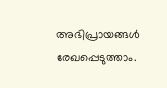അഭിപ്രായങ്ങൾ രേഖപ്പെടുത്താം.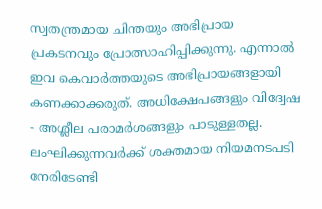സ്വതന്ത്രമായ ചിന്തയും അഭിപ്രായ പ്രകടനവും പ്രോത്സാഹിപ്പിക്കുന്നു. എന്നാൽ ഇവ കെവാർത്തയുടെ അഭിപ്രായങ്ങളായി കണക്കാക്കരുത്. അധിക്ഷേപങ്ങളും വിദ്വേഷ - അശ്ലീല പരാമർശങ്ങളും പാടുള്ളതല്ല. ലംഘിക്കുന്നവർക്ക് ശക്തമായ നിയമനടപടി നേരിടേണ്ടി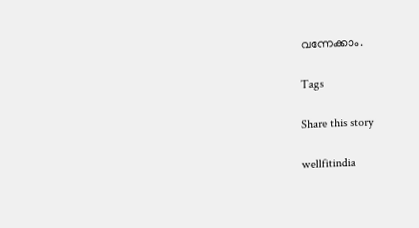വന്നേക്കാം.

Tags

Share this story

wellfitindia